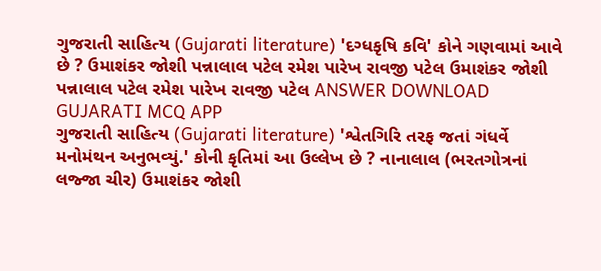ગુજરાતી સાહિત્ય (Gujarati literature) 'દગ્ધકૃષિ કવિ' કોને ગણવામાં આવે છે ? ઉમાશંકર જોશી પન્નાલાલ પટેલ રમેશ પારેખ રાવજી પટેલ ઉમાશંકર જોશી પન્નાલાલ પટેલ રમેશ પારેખ રાવજી પટેલ ANSWER DOWNLOAD GUJARATI MCQ APP
ગુજરાતી સાહિત્ય (Gujarati literature) 'શ્વેતગિરિ તરફ જતાં ગંધર્વે મનોમંથન અનુભવ્યું.' કોની કૃતિમાં આ ઉલ્લેખ છે ? નાનાલાલ (ભરતગોત્રનાં લજ્જા ચીર) ઉમાશંકર જોશી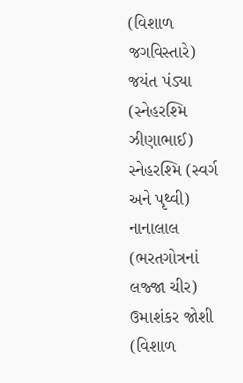(વિશાળ જગવિસ્તારે) જયંત પંડ્યા (સ્નેહરશ્મિ ઝીણાભાઈ) સ્નેહરશ્મિ (સ્વર્ગ અને પૃથ્વી) નાનાલાલ (ભરતગોત્રનાં લજ્જા ચીર) ઉમાશંકર જોશી (વિશાળ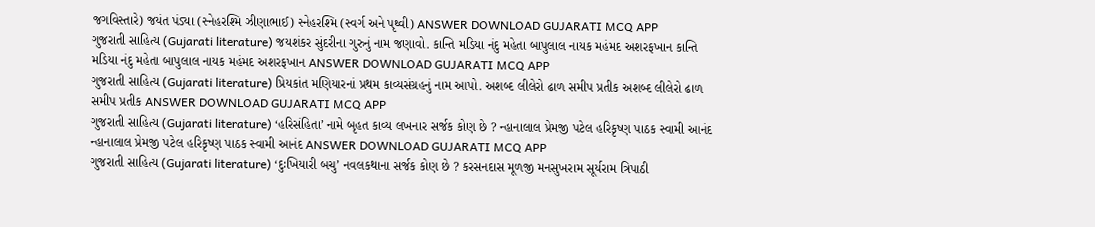જગવિસ્તારે) જયંત પંડ્યા (સ્નેહરશ્મિ ઝીણાભાઈ) સ્નેહરશ્મિ (સ્વર્ગ અને પૃથ્વી) ANSWER DOWNLOAD GUJARATI MCQ APP
ગુજરાતી સાહિત્ય (Gujarati literature) જયશંકર સુંદરીના ગુરુનું નામ જણાવો. કાન્તિ મડિયા નંદુ મહેતા બાપુલાલ નાયક મહંમદ અશરફખાન કાન્તિ મડિયા નંદુ મહેતા બાપુલાલ નાયક મહંમદ અશરફખાન ANSWER DOWNLOAD GUJARATI MCQ APP
ગુજરાતી સાહિત્ય (Gujarati literature) પ્રિયકાંત મણિયારનાં પ્રથમ કાવ્યસંગ્રહનું નામ આપો. અશબ્દ લીલેરો ઢાળ સમીપ પ્રતીક અશબ્દ લીલેરો ઢાળ સમીપ પ્રતીક ANSWER DOWNLOAD GUJARATI MCQ APP
ગુજરાતી સાહિત્ય (Gujarati literature) ‘હરિસંહિતા’ નામે બૃહત કાવ્ય લખનાર સર્જક કોણ છે ? ન્હાનાલાલ પ્રેમજી પટેલ હરિકૃષ્ણ પાઠક સ્વામી આનંદ ન્હાનાલાલ પ્રેમજી પટેલ હરિકૃષ્ણ પાઠક સ્વામી આનંદ ANSWER DOWNLOAD GUJARATI MCQ APP
ગુજરાતી સાહિત્ય (Gujarati literature) ‘દુઃખિયારી બચુ’ નવલકથાના સર્જક કોણ છે ? કરસનદાસ મૂળજી મનસુખરામ સૂર્યરામ ત્રિપાઠી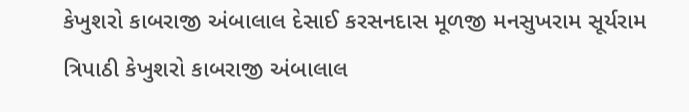કેખુશરો કાબરાજી અંબાલાલ દેસાઈ કરસનદાસ મૂળજી મનસુખરામ સૂર્યરામ ત્રિપાઠી કેખુશરો કાબરાજી અંબાલાલ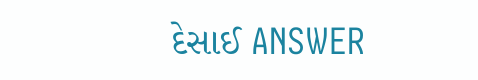દેસાઈ ANSWER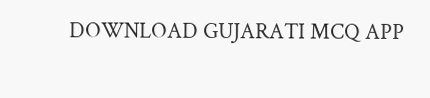DOWNLOAD GUJARATI MCQ APP